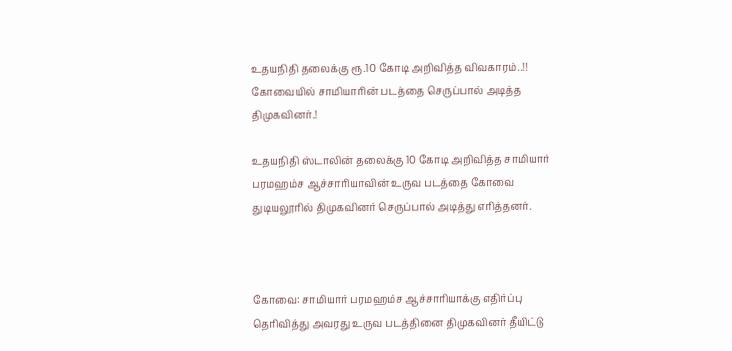உதயநிதி தலைக்கு ரூ.10 கோடி அறிவித்த விவகாரம்..!! கோவையில் சாமியாரின் படத்தை செருப்பால் அடித்த திமுகவினர்.!

உதயநிதி ஸ்டாலின் தலைக்கு 10 கோடி அறிவித்த சாமியார் பரமஹம்ச ஆச்சாரியாவின் உருவ படத்தை கோவை துடியலூரில் திமுகவினர் செருப்பால் அடித்து எரித்தனர்.



கோவை: சாமியார் பரமஹம்ச ஆச்சாரியாக்கு எதிர்ப்பு தெரிவித்து அவரது உருவ படத்தினை திமுகவினர் தீயிட்டு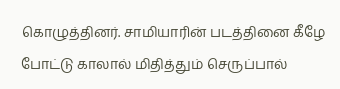கொழுத்தினர். சாமியாரின் படத்தினை கீழே போட்டு காலால் மிதித்தும் செருப்பால்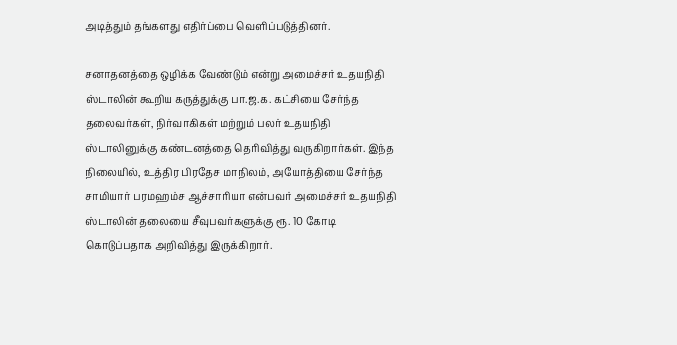அடித்தும் தங்களது எதிர்ப்பை வெளிப்படுத்தினர்.

சனாதனத்தை ஒழிக்க வேண்டும் என்று அமைச்சர் உதயநிதி ஸ்டாலின் கூறிய கருத்துக்கு பா.ஜ.க. கட்சியை சேர்ந்த தலைவர்கள், நிர்வாகிகள் மற்றும் பலர் உதயநிதி ஸ்டாலினுக்கு கண்டனத்தை தெரிவித்து வருகிறார்கள். இந்த நிலையில், உத்திர பிரதேச மாநிலம், அயோத்தியை சேர்ந்த சாமியார் பரமஹம்ச ஆச்சாரியா என்பவர் அமைச்சர் உதயநிதி ஸ்டாலின் தலையை சீவுபவர்களுக்கு ரூ. 10 கோடி கொடுப்பதாக அறிவித்து இருக்கிறார்.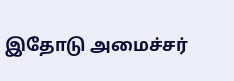இதோடு அமைச்சர்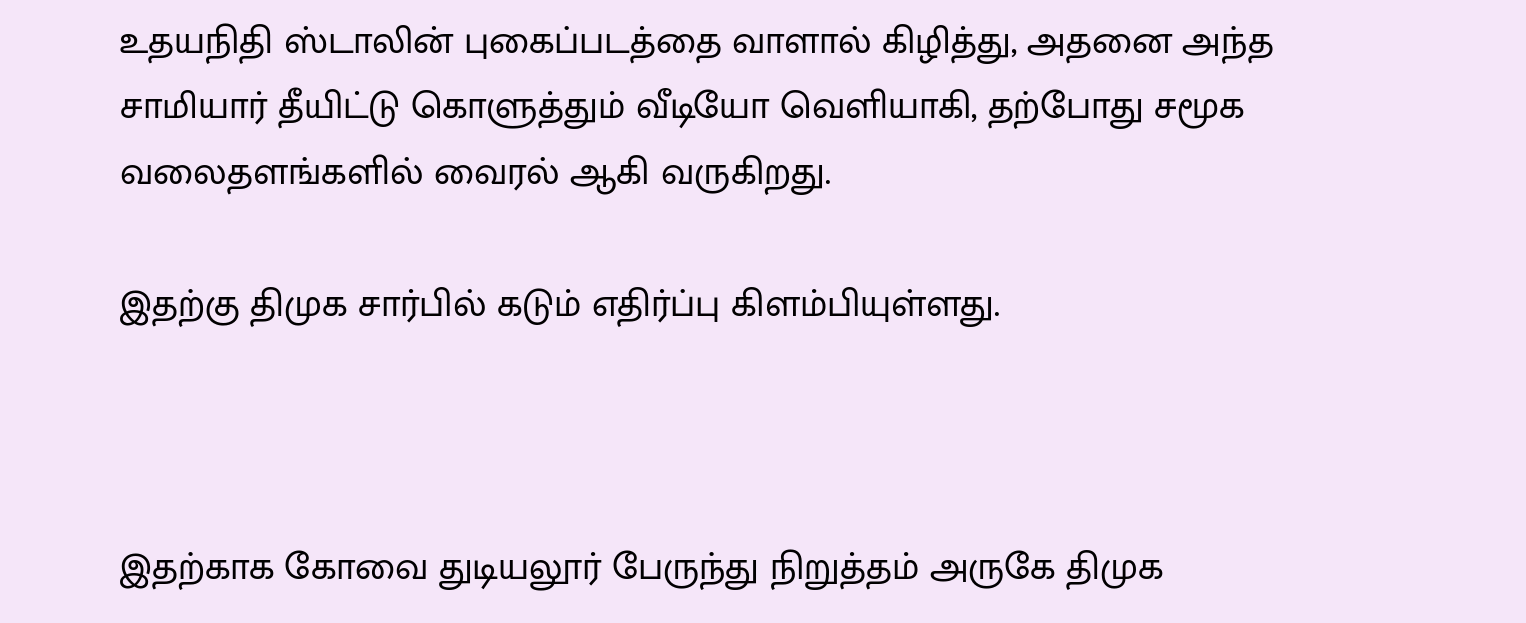உதயநிதி ஸ்டாலின் புகைப்படத்தை வாளால் கிழித்து, அதனை அந்த சாமியார் தீயிட்டு கொளுத்தும் வீடியோ வெளியாகி, தற்போது சமூக வலைதளங்களில் வைரல் ஆகி வருகிறது.

இதற்கு திமுக சார்பில் கடும் எதிர்ப்பு கிளம்பியுள்ளது.



இதற்காக கோவை துடியலூர் பேருந்து நிறுத்தம் அருகே திமுக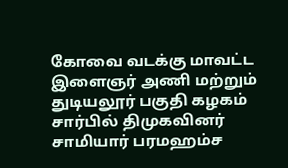கோவை வடக்கு மாவட்ட இளைஞர் அணி மற்றும் துடியலூர் பகுதி கழகம் சார்பில் திமுகவினர் சாமியார் பரமஹம்ச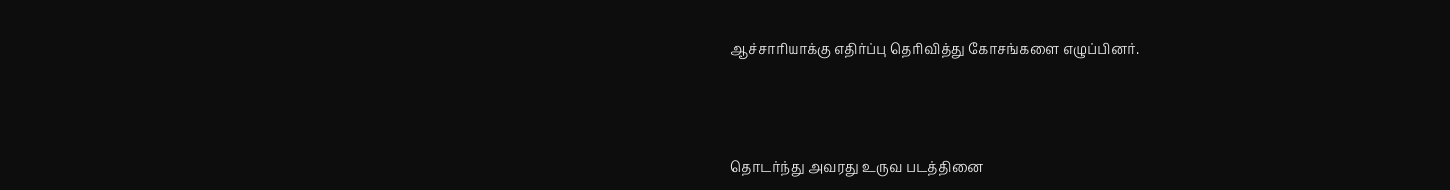ஆச்சாரியாக்கு எதிர்ப்பு தெரிவித்து கோசங்களை எழுப்பினர்.



தொடர்ந்து அவரது உருவ படத்தினை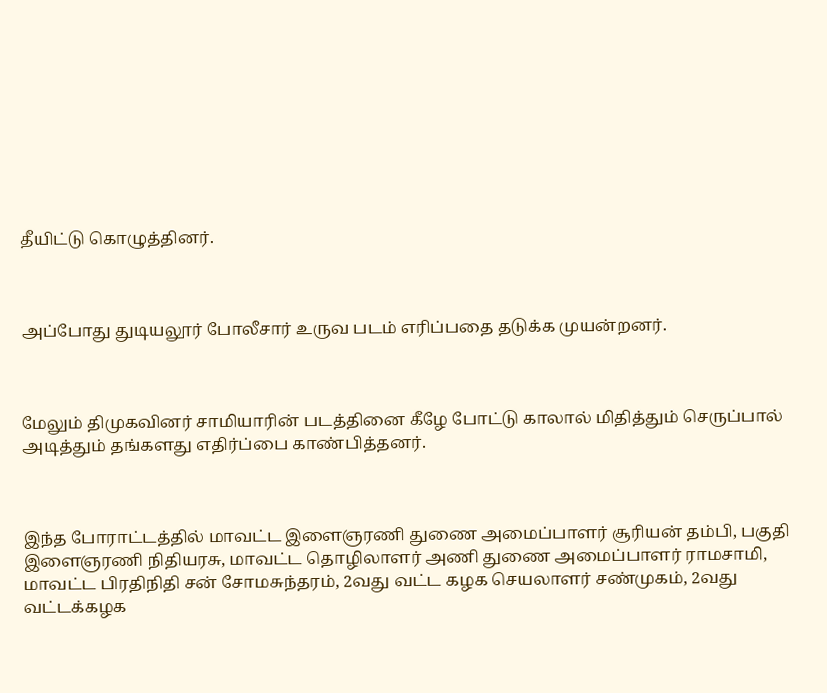தீயிட்டு கொழுத்தினர்.



அப்போது துடியலூர் போலீசார் உருவ படம் எரிப்பதை தடுக்க முயன்றனர்.



மேலும் திமுகவினர் சாமியாரின் படத்தினை கீழே போட்டு காலால் மிதித்தும் செருப்பால் அடித்தும் தங்களது எதிர்ப்பை காண்பித்தனர்.



இந்த போராட்டத்தில் மாவட்ட இளைஞரணி துணை அமைப்பாளர் சூரியன் தம்பி, பகுதி இளைஞரணி நிதியரசு, மாவட்ட தொழிலாளர் அணி துணை அமைப்பாளர் ராமசாமி, மாவட்ட பிரதிநிதி சன் சோமசுந்தரம், 2வது வட்ட கழக செயலாளர் சண்முகம், 2வது வட்டக்கழக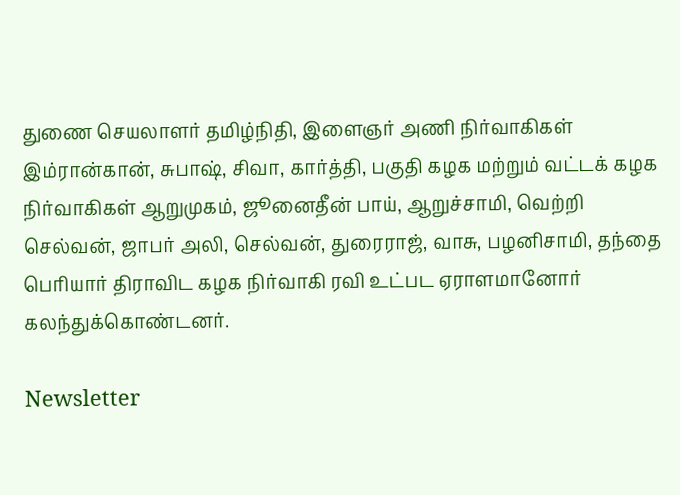துணை செயலாளர் தமிழ்நிதி, இளைஞர் அணி நிர்வாகிகள் இம்ரான்கான், சுபாஷ், சிவா, கார்த்தி, பகுதி கழக மற்றும் வட்டக் கழக நிர்வாகிகள் ஆறுமுகம், ஜூனைதீன் பாய், ஆறுச்சாமி, வெற்றி செல்வன், ஜாபர் அலி, செல்வன், துரைராஜ், வாசு, பழனிசாமி, தந்தை பெரியார் திராவிட கழக நிர்வாகி ரவி உட்பட ஏராளமானோர் கலந்துக்கொண்டனர்.

Newsletter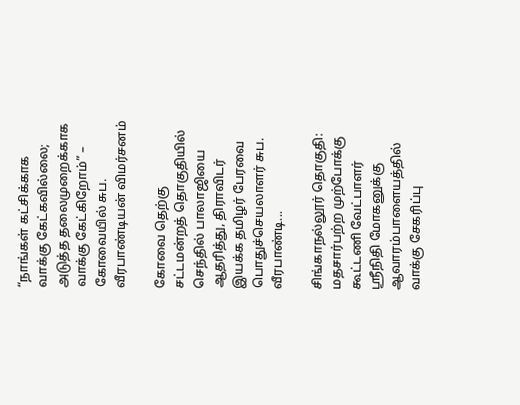“நாங்கள் கட்சிக்காக வாக்கு கேட்கவில்லை; அடுத்த தலைமுறைக்காக வாக்கு கேட்கிறோம்” – கோவையில் சுப. வீரபாண்டியன் விமர்சனம்

கோவை தெற்கு சட்டமன்றத் தொகுதியில் செந்தில் பாலாஜியை ஆதரித்து, திராவிடர் இயக்க தமிழர் பேரவை பொதுச்செயலாளர் சுப. வீரபாண்டி...

சிங்காநல்லூர் தொகுதி: மதசார்பற்ற முற்போக்கு கூட்டணி வேட்பாளர் ஸ்ரீநிதி மோகனுக்கு ஆவாரம்பாளையத்தில் வாக்கு சேகரிப்பு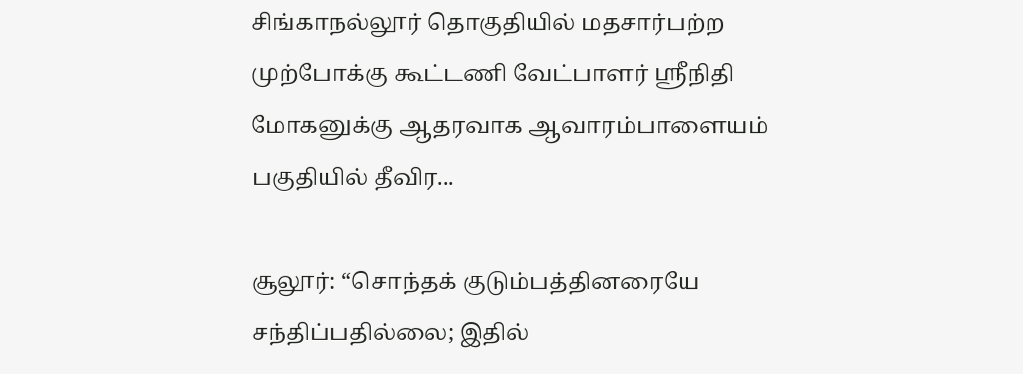சிங்காநல்லூர் தொகுதியில் மதசார்பற்ற முற்போக்கு கூட்டணி வேட்பாளர் ஸ்ரீநிதி மோகனுக்கு ஆதரவாக ஆவாரம்பாளையம் பகுதியில் தீவிர...

சூலூர்: “சொந்தக் குடும்பத்தினரையே சந்திப்பதில்லை; இதில்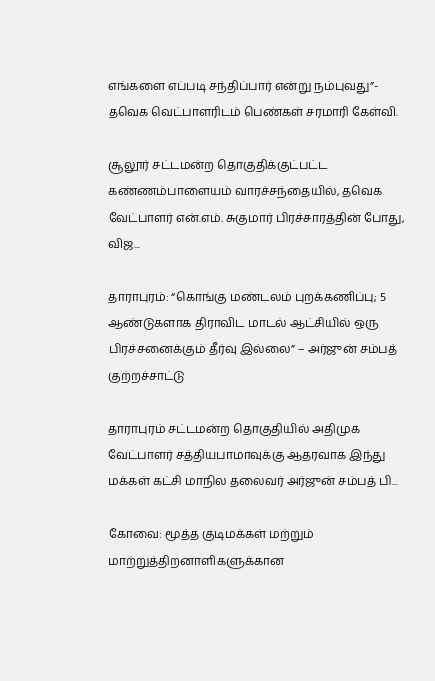எங்களை எப்படி சந்திப்பார் என்று நம்புவது”- தவெக வெட்பாளரிடம் பெண்கள் சரமாரி கேள்வி.

சூலூர் சட்டமன்ற தொகுதிக்குட்பட்ட கண்ணம்பாளையம் வாரச்சந்தையில், தவெக வேட்பாளர் என்.எம். சுகுமார் பிரச்சாரத்தின் போது, விஜ...

தாராபுரம்: “கொங்கு மண்டலம் புறக்கணிப்பு; 5 ஆண்டுகளாக திராவிட மாடல் ஆட்சியில் ஒரு பிரச்சனைக்கும் தீர்வு இல்லை” – அர்ஜுன் சம்பத் குற்றச்சாட்டு

தாராபுரம் சட்டமன்ற தொகுதியில் அதிமுக வேட்பாளர் சத்தியபாமாவுக்கு ஆதரவாக இந்து மக்கள் கட்சி மாநில தலைவர் அர்ஜுன் சம்பத் பி...

கோவை: மூத்த குடிமக்கள் மற்றும் மாற்றுத்திறனாளிகளுக்கான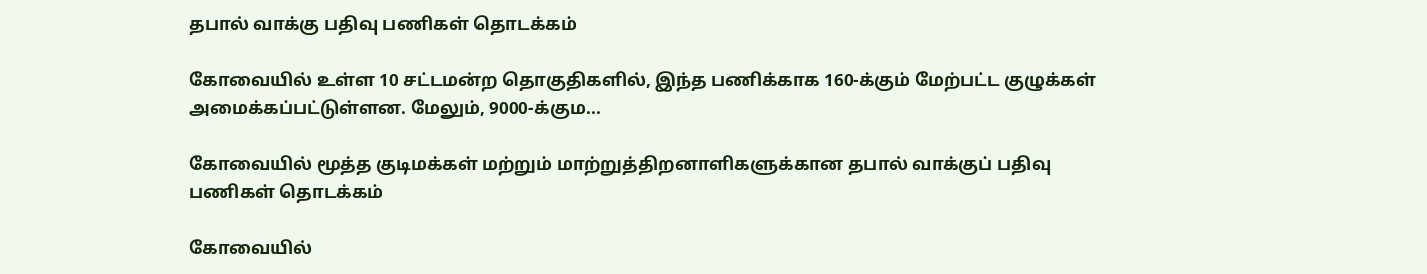தபால் வாக்கு பதிவு பணிகள் தொடக்கம்

கோவையில் உள்ள 10 சட்டமன்ற தொகுதிகளில், இந்த பணிக்காக 160-க்கும் மேற்பட்ட குழுக்கள் அமைக்கப்பட்டுள்ளன. மேலும், 9000-க்கும...

கோவையில் மூத்த குடிமக்கள் மற்றும் மாற்றுத்திறனாளிகளுக்கான தபால் வாக்குப் பதிவு பணிகள் தொடக்கம்

கோவையில்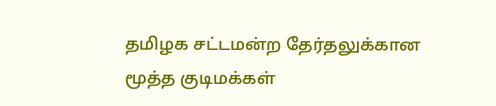தமிழக சட்டமன்ற தேர்தலுக்கான மூத்த குடிமக்கள்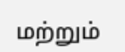மற்றும்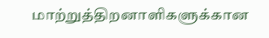மாற்றுத்திறனாளிகளுக்கான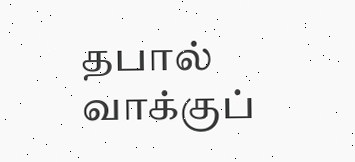தபால் வாக்குப்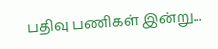பதிவு பணிகள் இன்று...